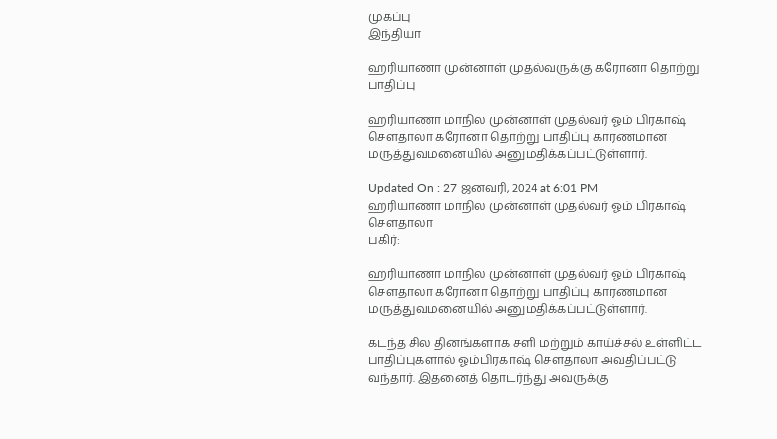முகப்பு
இந்தியா

ஹரியாணா முன்னாள் முதல்வருக்கு கரோனா தொற்று பாதிப்பு

ஹரியாணா மாநில முன்னாள் முதல்வர் ஓம் பிரகாஷ் செளதாலா கரோனா தொற்று பாதிப்பு காரணமான மருத்துவமனையில் அனுமதிக்கப்பட்டுள்ளார்.

Updated On : 27 ஜனவரி, 2024 at 6:01 PM
ஹரியாணா மாநில முன்னாள் முதல்வர் ஓம் பிரகாஷ் செளதாலா
பகிர்:

ஹரியாணா மாநில முன்னாள் முதல்வர் ஓம் பிரகாஷ் செளதாலா கரோனா தொற்று பாதிப்பு காரணமான மருத்துவமனையில் அனுமதிக்கப்பட்டுள்ளார்.

கடந்த சில தினங்களாக சளி மற்றும் காய்ச்சல் உள்ளிட்ட பாதிப்புகளால் ஓம்பிரகாஷ் செளதாலா அவதிப்பட்டு வந்தார். இதனைத் தொடர்ந்து அவருக்கு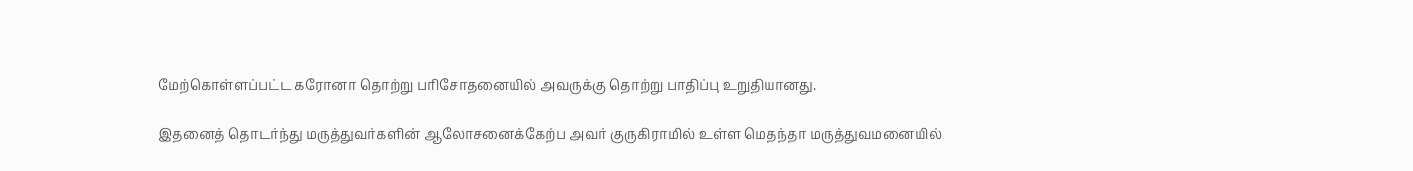மேற்கொள்ளப்பட்ட கரோனா தொற்று பரிசோதனையில் அவருக்கு தொற்று பாதிப்பு உறுதியானது.

இதனைத் தொடர்ந்து மருத்துவர்களின் ஆலோசனைக்கேற்ப அவர் குருகிராமில் உள்ள மெதந்தா மருத்துவமனையில்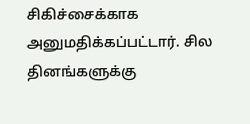சிகிச்சைக்காக அனுமதிக்கப்பட்டார். சில தினங்களுக்கு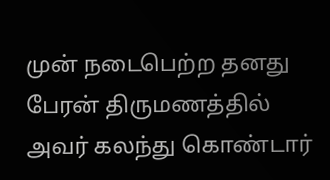முன் நடைபெற்ற தனது பேரன் திருமணத்தில் அவர் கலந்து கொண்டார்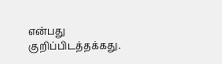என்பது குறிப்பிடத்தக்கது.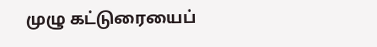முழு கட்டுரையைப்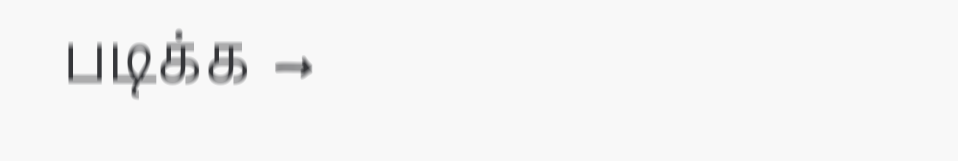படிக்க →